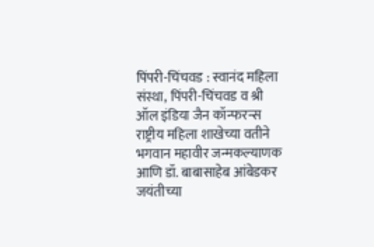पिंपरी-चिंचवड : स्वानंद महिला संस्था, पिंपरी-चिंचवड व श्री ऑल इंडिया जैन कॉन्फरन्स राष्ट्रीय महिला शाखेच्या वतीने भगवान महावीर जन्मकल्याणक आणि डॉ. बाबासाहेब आंबेडकर जयंतीच्या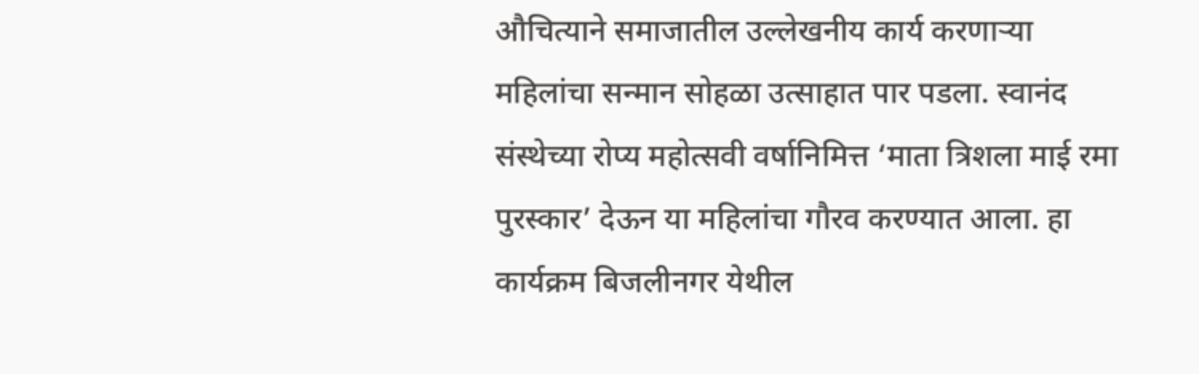औचित्याने समाजातील उल्लेखनीय कार्य करणाऱ्या महिलांचा सन्मान सोहळा उत्साहात पार पडला. स्वानंद संस्थेच्या रोप्य महोत्सवी वर्षानिमित्त ‘माता त्रिशला माई रमा पुरस्कार’ देऊन या महिलांचा गौरव करण्यात आला. हा कार्यक्रम बिजलीनगर येथील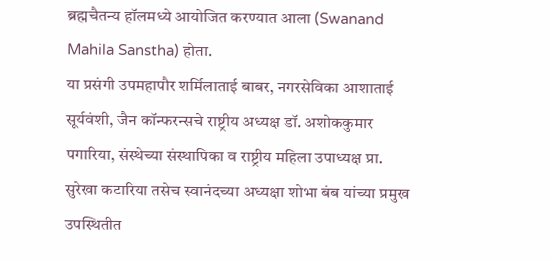ब्रह्मचैतन्य हॉलमध्ये आयोजित करण्यात आला (Swanand Mahila Sanstha) होता.
या प्रसंगी उपमहापौर शर्मिलाताई बाबर, नगरसेविका आशाताई सूर्यवंशी, जैन कॉन्फरन्सचे राष्ट्रीय अध्यक्ष डॉ. अशोककुमार पगारिया, संस्थेच्या संस्थापिका व राष्ट्रीय महिला उपाध्यक्ष प्रा. सुरेखा कटारिया तसेच स्वानंदच्या अध्यक्षा शोभा बंब यांच्या प्रमुख उपस्थितीत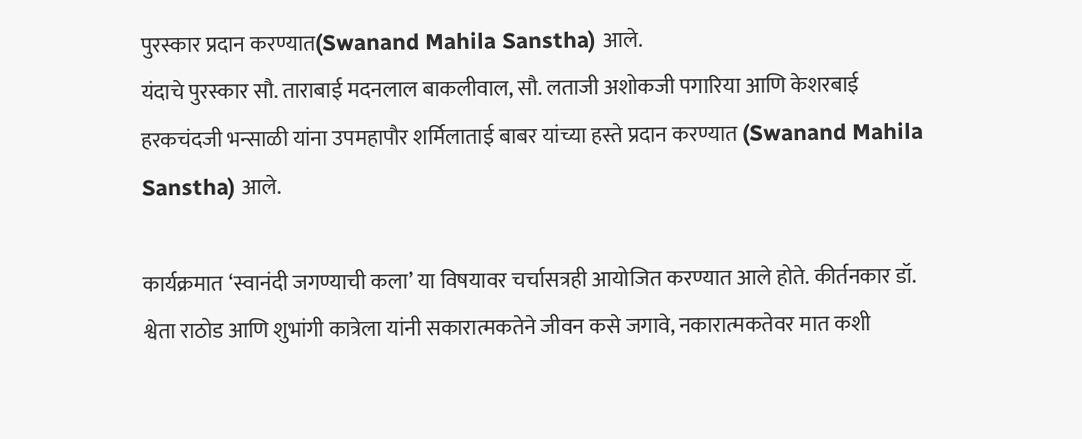पुरस्कार प्रदान करण्यात(Swanand Mahila Sanstha) आले.
यंदाचे पुरस्कार सौ. ताराबाई मदनलाल बाकलीवाल, सौ. लताजी अशोकजी पगारिया आणि केशरबाई हरकचंदजी भन्साळी यांना उपमहापौर शर्मिलाताई बाबर यांच्या हस्ते प्रदान करण्यात (Swanand Mahila Sanstha) आले.

कार्यक्रमात ‘स्वानंदी जगण्याची कला’ या विषयावर चर्चासत्रही आयोजित करण्यात आले होते. कीर्तनकार डॉ. श्वेता राठोड आणि शुभांगी कात्रेला यांनी सकारात्मकतेने जीवन कसे जगावे, नकारात्मकतेवर मात कशी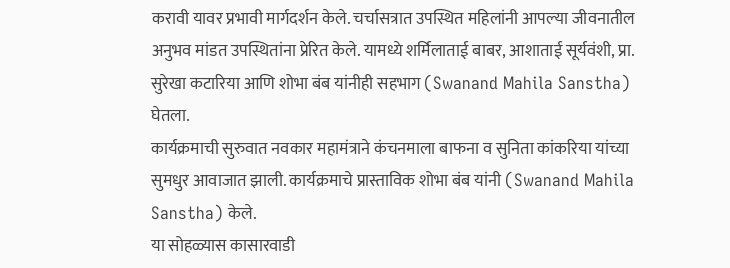करावी यावर प्रभावी मार्गदर्शन केले. चर्चासत्रात उपस्थित महिलांनी आपल्या जीवनातील अनुभव मांडत उपस्थितांना प्रेरित केले. यामध्ये शर्मिलाताई बाबर, आशाताई सूर्यवंशी, प्रा. सुरेखा कटारिया आणि शोभा बंब यांनीही सहभाग (Swanand Mahila Sanstha) घेतला.
कार्यक्रमाची सुरुवात नवकार महामंत्राने कंचनमाला बाफना व सुनिता कांकरिया यांच्या सुमधुर आवाजात झाली. कार्यक्रमाचे प्रास्ताविक शोभा बंब यांनी (Swanand Mahila Sanstha) केले.
या सोहळ्यास कासारवाडी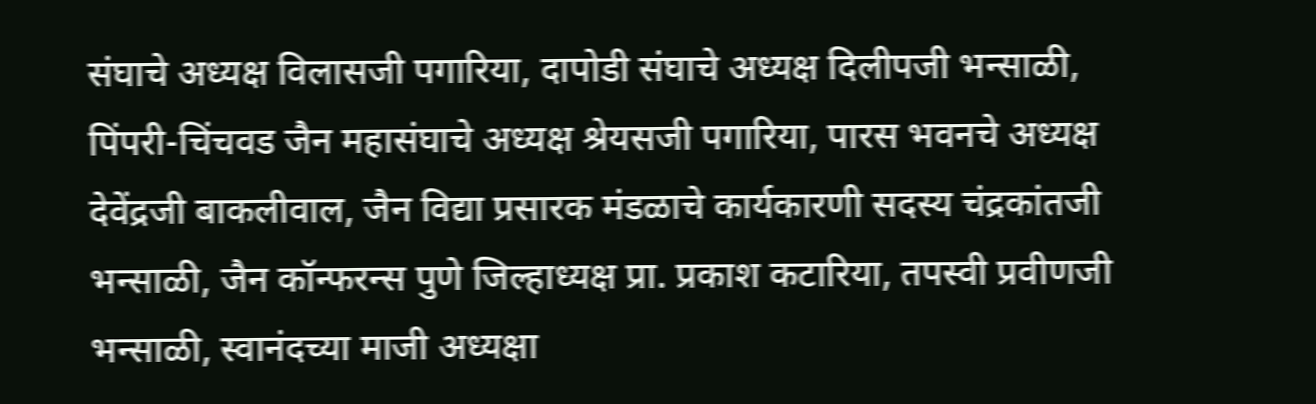संघाचे अध्यक्ष विलासजी पगारिया, दापोडी संघाचे अध्यक्ष दिलीपजी भन्साळी, पिंपरी-चिंचवड जैन महासंघाचे अध्यक्ष श्रेयसजी पगारिया, पारस भवनचे अध्यक्ष देवेंद्रजी बाकलीवाल, जैन विद्या प्रसारक मंडळाचे कार्यकारणी सदस्य चंद्रकांतजी भन्साळी, जैन कॉन्फरन्स पुणे जिल्हाध्यक्ष प्रा. प्रकाश कटारिया, तपस्वी प्रवीणजी भन्साळी, स्वानंदच्या माजी अध्यक्षा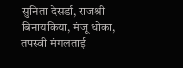सुनिता देसर्डा, राजश्री बिनायकिया, मंजू धोका, तपस्वी मंगलताई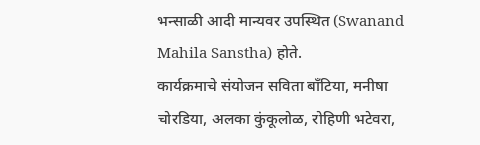भन्साळी आदी मान्यवर उपस्थित (Swanand Mahila Sanstha) होते.
कार्यक्रमाचे संयोजन सविता बाँटिया, मनीषा चोरडिया, अलका कुंकूलोळ, रोहिणी भटेवरा,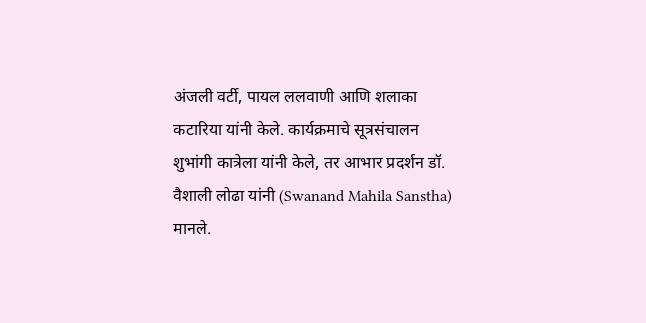अंजली वर्टी, पायल ललवाणी आणि शलाका कटारिया यांनी केले. कार्यक्रमाचे सूत्रसंचालन शुभांगी कात्रेला यांनी केले, तर आभार प्रदर्शन डॉ. वैशाली लोढा यांनी (Swanand Mahila Sanstha) मानले.